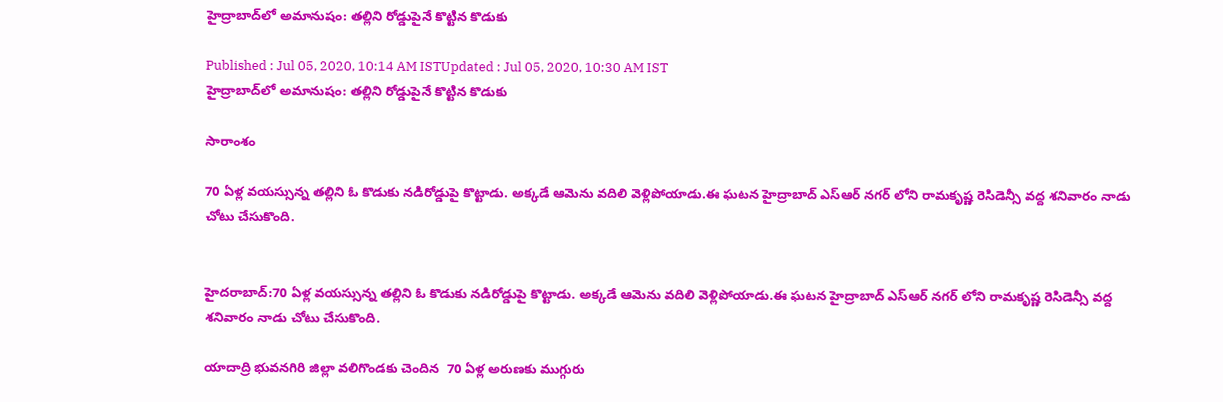హైద్రాబాద్‌లో అమానుషం: తల్లిని రోడ్డుపైనే కొట్టిన కొడుకు

Published : Jul 05, 2020, 10:14 AM ISTUpdated : Jul 05, 2020, 10:30 AM IST
హైద్రాబాద్‌లో అమానుషం: తల్లిని రోడ్డుపైనే కొట్టిన కొడుకు

సారాంశం

70 ఏళ్ల వయస్సున్న తల్లిని ఓ కొడుకు నడిరోడ్డుపై కొట్టాడు. అక్కడే ఆమెను వదిలి వెళ్లిపోయాడు.ఈ ఘటన హైద్రాబాద్ ఎస్ఆర్ నగర్ లోని రామకృష్ణ రెసిడెన్సీ వద్ద శనివారం నాడు చోటు చేసుకొంది.


హైదరాబాద్:70 ఏళ్ల వయస్సున్న తల్లిని ఓ కొడుకు నడిరోడ్డుపై కొట్టాడు. అక్కడే ఆమెను వదిలి వెళ్లిపోయాడు.ఈ ఘటన హైద్రాబాద్ ఎస్ఆర్ నగర్ లోని రామకృష్ణ రెసిడెన్సీ వద్ద శనివారం నాడు చోటు చేసుకొంది.

యాదాద్రి భువనగిరి జిల్లా వలిగొండకు చెందిన  70 ఏళ్ల అరుణకు ముగ్గురు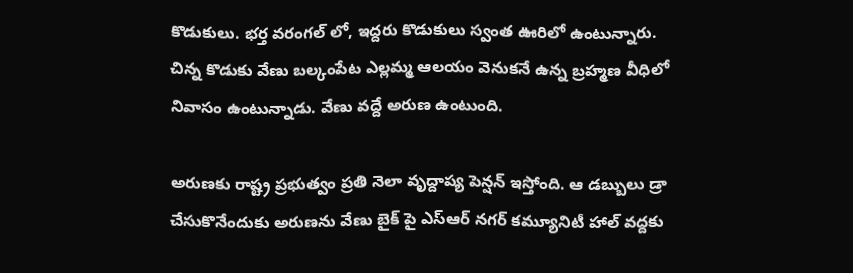కొడుకులు. భర్త వరంగల్ లో, ఇద్దరు కొడుకులు స్వంత ఊరిలో ఉంటున్నారు. చిన్న కొడుకు వేణు బల్కంపేట ఎల్లమ్మ ఆలయం వెనుకనే ఉన్న బ్రహ్మణ వీధిలో నివాసం ఉంటున్నాడు. వేణు వద్దే అరుణ ఉంటుంది.

అరుణకు రాష్ట్ర ప్రభుత్వం ప్రతి నెలా వృద్దాప్య పెన్షన్ ఇస్తోంది. ఆ డబ్బులు డ్రా చేసుకొనేందుకు అరుణను వేణు బైక్ పై ఎస్ఆర్ నగర్ కమ్యూనిటీ హాల్ వద్దకు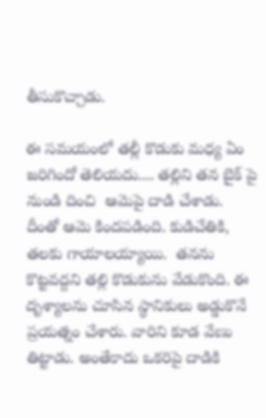తీసుకొచ్చాడు.

ఈ సమయంలో తల్లీ కొడుకు మధ్య ఏం జరిగిందో తెలియదు.... తల్లిని తన బైక్ పై నుండి దించి  ఆమెపై దాడి చేశాడు. దీంతో ఆమె కిందపడింది. కుడిచేతికి, తలకు గాయాలయ్యాయి.  తనను కొట్టవద్దని తల్లి కొడుకును వేడుకొంది. ఈ దృశ్యాలను చూసిన స్థానికులు అడ్డుకొనే ప్రయత్నం చేశారు. వారిని కూడ వేణు తిట్టాడు. అంతేకాదు ఒకరిపై దాడికి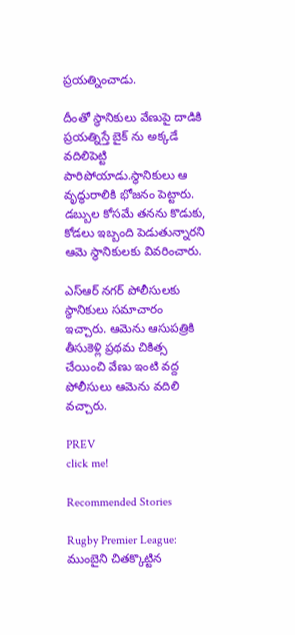ప్రయత్నించాడు.

దీంతో స్థానికులు వేణుపై దాడికి ప్రయత్నిస్తే బైక్ ను అక్కడే వదిలిపెట్టి పారిపోయాడు.స్థానికులు ఆ వృద్ధురాలికి భోజనం పెట్టారు. డబ్బుల కోసమే తనను కొడుకు, కోడలు ఇబ్బంది పెడుతున్నారని ఆమె స్థానికులకు వివరించారు.

ఎస్ఆర్ నగర్ పోలీసులకు స్థానికులు సమాచారం ఇచ్చారు. ఆమెను ఆసుపత్రికి తీసుకెళ్లి ప్రథమ చికిత్స చేయించి వేణు ఇంటి వద్ద పోలీసులు ఆమెను వదిలి వచ్చారు.

PREV
click me!

Recommended Stories

Rugby Premier League: ముంబైని చితక్కొట్టిన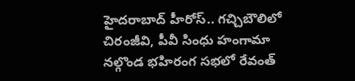హైదరాబాద్ హీరోస్.. గచ్చిబౌలిలో చిరంజీవి, పీవీ సింధు హంగామా
నల్గొండ భహిరంగ సభలో రేవంత్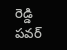రెడ్డి పవర్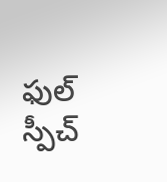ఫుల్ స్పీచ్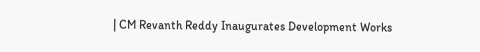| CM Revanth Reddy Inaugurates Development Works